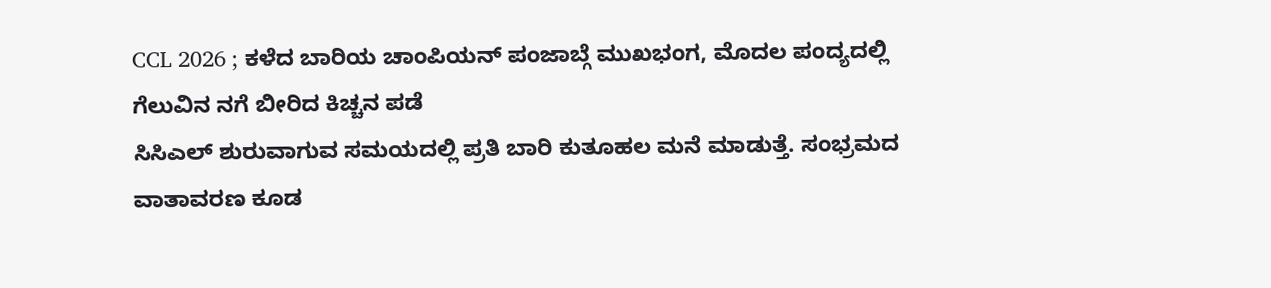CCL 2026 ; ಕಳೆದ ಬಾರಿಯ ಚಾಂಪಿಯನ್ ಪಂಜಾಬ್ಗೆ ಮುಖಭಂಗ, ಮೊದಲ ಪಂದ್ಯದಲ್ಲಿ ಗೆಲುವಿನ ನಗೆ ಬೀರಿದ ಕಿಚ್ಚನ ಪಡೆ
ಸಿಸಿಎಲ್ ಶುರುವಾಗುವ ಸಮಯದಲ್ಲಿ ಪ್ರತಿ ಬಾರಿ ಕುತೂಹಲ ಮನೆ ಮಾಡುತ್ತೆ. ಸಂಭ್ರಮದ ವಾತಾವರಣ ಕೂಡ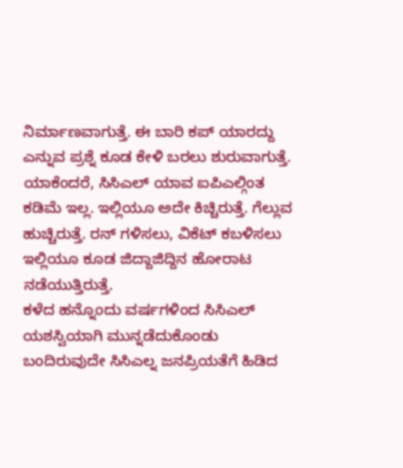ನಿರ್ಮಾಣವಾಗುತ್ತೆ. ಈ ಬಾರಿ ಕಪ್ ಯಾರದ್ದು ಎನ್ನುವ ಪ್ರಶ್ನೆ ಕೂಡ ಕೇಳಿ ಬರಲು ಶುರುವಾಗುತ್ತೆ. ಯಾಕೆಂದರೆ, ಸಿಸಿಎಲ್ ಯಾವ ಐಪಿಎಲ್ಗಿಂತ ಕಡಿಮೆ ಇಲ್ಲ. ಇಲ್ಲಿಯೂ ಅದೇ ಕಿಚ್ಚಿರುತ್ತೆ. ಗೆಲ್ಲುವ ಹುಚ್ಚಿರುತ್ತೆ. ರನ್ ಗಳಿಸಲು, ವಿಕೆಟ್ ಕಬಳಿಸಲು ಇಲ್ಲಿಯೂ ಕೂಡ ಜಿದ್ದಾಜಿದ್ದಿನ ಹೋರಾಟ ನಡೆಯುತ್ತಿರುತ್ತೆ.
ಕಳೆದ ಹನ್ನೊಂದು ವರ್ಷಗಳಿಂದ ಸಿಸಿಎಲ್ ಯಶಸ್ವಿಯಾಗಿ ಮುನ್ನಡೆದುಕೊಂಡು ಬಂದಿರುವುದೇ ಸಿಸಿಎಲ್ನ ಜನಪ್ರಿಯತೆಗೆ ಹಿಡಿದ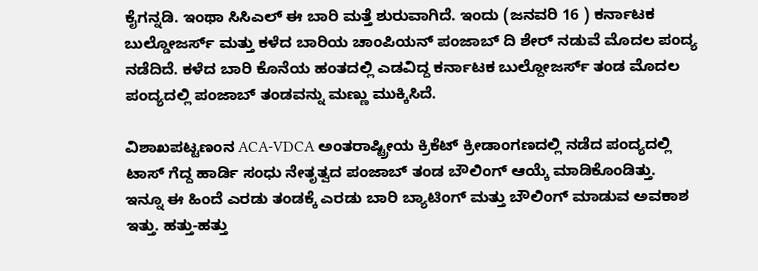ಕೈಗನ್ನಡಿ. ಇಂಥಾ ಸಿಸಿಎಲ್ ಈ ಬಾರಿ ಮತ್ತೆ ಶುರುವಾಗಿದೆ. ಇಂದು (ಜನವರಿ 16 ) ಕರ್ನಾಟಕ ಬುಲ್ಡೋಜರ್ಸ್ ಮತ್ತು ಕಳೆದ ಬಾರಿಯ ಚಾಂಪಿಯನ್ ಪಂಜಾಬ್ ದಿ ಶೇರ್ ನಡುವೆ ಮೊದಲ ಪಂದ್ಯ ನಡೆದಿದೆ. ಕಳೆದ ಬಾರಿ ಕೊನೆಯ ಹಂತದಲ್ಲಿ ಎಡವಿದ್ದ ಕರ್ನಾಟಕ ಬುಲ್ದೋಜರ್ಸ್ ತಂಡ ಮೊದಲ ಪಂದ್ಯದಲ್ಲಿ ಪಂಜಾಬ್ ತಂಡವನ್ನು ಮಣ್ಣು ಮುಕ್ಕಿಸಿದೆ.

ವಿಶಾಖಪಟ್ಟಣಂನ ACA-VDCA ಅಂತರಾಷ್ಟ್ರೀಯ ಕ್ರಿಕೆಟ್ ಕ್ರೀಡಾಂಗಣದಲ್ಲಿ ನಡೆದ ಪಂದ್ಯದಲ್ಲಿ ಟಾಸ್ ಗೆದ್ದ ಹಾರ್ಡಿ ಸಂಧು ನೇತೃತ್ವದ ಪಂಜಾಬ್ ತಂಡ ಬೌಲಿಂಗ್ ಆಯ್ಕೆ ಮಾಡಿಕೊಂಡಿತ್ತು.
ಇನ್ನೂ ಈ ಹಿಂದೆ ಎರಡು ತಂಡಕ್ಕೆ ಎರಡು ಬಾರಿ ಬ್ಯಾಟಿಂಗ್ ಮತ್ತು ಬೌಲಿಂಗ್ ಮಾಡುವ ಅವಕಾಶ ಇತ್ತು. ಹತ್ತು-ಹತ್ತು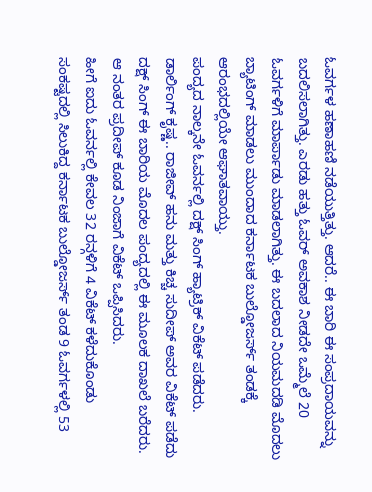ಓವರ್ಗಳ ಹಣಾಹಣಿ ನಡೆಯುತ್ತಿತ್ತು. ಆದರೆ.. ಈ ಬಾರಿ ಈ ಸಂಪ್ರದಾಯವನ್ನು ಬದಲಿಸಲಾಗಿತ್ತು. ಎರಡು ಹತ್ತು ಓವರ್ ಅವಕಾಶ ನೀಡದೇ ಒಮ್ಮೆಲೆ 20 ಓವರ್ಗಳಿಗೆ ಮಾರ್ಪಾಡು ಮಾಡಲಾಗಿತ್ತು. ಈ ಬದಲಾದ ನಿಯಮದಡಿ ಮೊದಲು ಬ್ಯಾಟಿಂಗ್ ಮಾಡಲು ಮುಂದಾದ ಕರ್ನಾಟಕ ಬುಲ್ಡೋಜರ್ಸ್ ತಂಡಕ್ಕೆ ಆರಂಭದಲ್ಲಿಯೇ ಆಘಾತವಾಯ್ತು.
ಪಂದ್ಯದ ನಾಲ್ಕನೇ ಓವರ್ನಲ್ಲಿ ದಕ್ಷ್ ಸಿಂಗ್ ಹ್ಯಾಟ್ರಿಕ್ ವಿಕೆಟ್ ಪಡೆದರು. ಡಾರ್ಲಿಂಗ್ ಕೃಷ್ಣ.. ರಾಜೀವ್ ಹನು ಮತ್ತು ಕಿಚ್ಚ ಸುದೀಪ್ ಅವರ ವಿಕೆಟ್ ಪಡೆದು ದಕ್ಷ್ ಸಿಂಗ್ ಈ ಬಾರಿಯ ಮೊದಲ ಪಂದ್ಯದಲ್ಲಿ ಈ ಮೂಲಕ ದಾಖಲೆ ಬರೆದರು. ಆ ನಂತರ ಪ್ರದೀಪ್ ಕೂಡ ನಿಂಜಾಗೆ ವಿಕೆಟ್ ಒಪ್ಪಿಸಿದರು.
ಹೀಗೆ ಐದು ಓವರ್ನಲ್ಲಿ ಕೇವಲ 32 ರನ್ಗಳಿಗೆ 4 ವಿಕೆಟ್ ಕಳೆದುಕೊಂಡು ಸಂಕಷ್ಟದಲ್ಲಿ ಸಿಲುಕಿದ್ದ ಕರ್ನಾಟಕ ಬುಲ್ಡೋಜರ್ಸ್ ತಂಡ 9 ಓವರ್ಗಳಲ್ಲಿ 53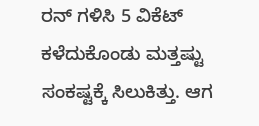ರನ್ ಗಳಿಸಿ 5 ವಿಕೆಟ್ ಕಳೆದುಕೊಂಡು ಮತ್ತಷ್ಟು ಸಂಕಷ್ಟಕ್ಕೆ ಸಿಲುಕಿತ್ತು. ಆಗ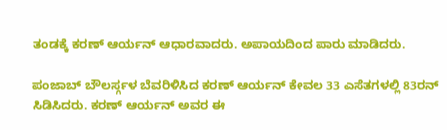ತಂಡಕ್ಕೆ ಕರಣ್ ಆರ್ಯನ್ ಆಧಾರವಾದರು. ಅಪಾಯದಿಂದ ಪಾರು ಮಾಡಿದರು.

ಪಂಜಾಬ್ ಬೌಲರ್ಸ್ಗಳ ಬೆವರಿಳಿಸಿದ ಕರಣ್ ಆರ್ಯನ್ ಕೇವಲ 33 ಎಸೆತಗಳಲ್ಲಿ 83ರನ್ ಸಿಡಿಸಿದರು. ಕರಣ್ ಆರ್ಯನ್ ಅವರ ಈ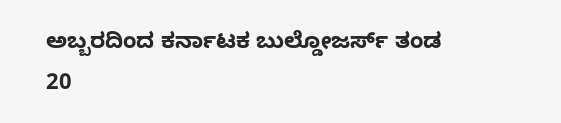ಅಬ್ಬರದಿಂದ ಕರ್ನಾಟಕ ಬುಲ್ಡೋಜರ್ಸ್ ತಂಡ 20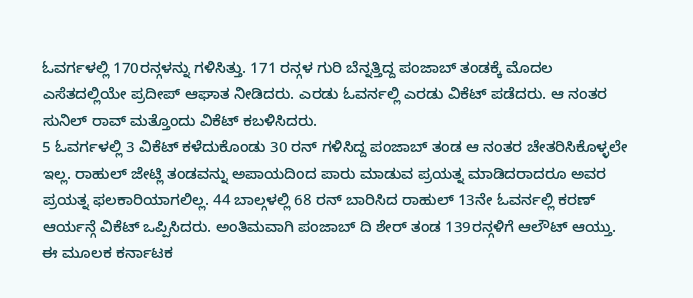ಓವರ್ಗಳಲ್ಲಿ 170ರನ್ಗಳನ್ನು ಗಳಿಸಿತ್ತು. 171 ರನ್ಗಳ ಗುರಿ ಬೆನ್ನತ್ತಿದ್ದ ಪಂಜಾಬ್ ತಂಡಕ್ಕೆ ಮೊದಲ ಎಸೆತದಲ್ಲಿಯೇ ಪ್ರದೀಪ್ ಆಘಾತ ನೀಡಿದರು. ಎರಡು ಓವರ್ನಲ್ಲಿ ಎರಡು ವಿಕೆಟ್ ಪಡೆದರು. ಆ ನಂತರ ಸುನಿಲ್ ರಾವ್ ಮತ್ತೊಂದು ವಿಕೆಟ್ ಕಬಳಿಸಿದರು.
5 ಓವರ್ಗಳಲ್ಲಿ 3 ವಿಕೆಟ್ ಕಳೆದುಕೊಂಡು 30 ರನ್ ಗಳಿಸಿದ್ದ ಪಂಜಾಬ್ ತಂಡ ಆ ನಂತರ ಚೇತರಿಸಿಕೊಳ್ಳಲೇ ಇಲ್ಲ. ರಾಹುಲ್ ಜೇಟ್ಲಿ ತಂಡವನ್ನು ಅಪಾಯದಿಂದ ಪಾರು ಮಾಡುವ ಪ್ರಯತ್ನ ಮಾಡಿದರಾದರೂ ಅವರ ಪ್ರಯತ್ನ ಫಲಕಾರಿಯಾಗಲಿಲ್ಲ. 44 ಬಾಲ್ಗಳಲ್ಲಿ 68 ರನ್ ಬಾರಿಸಿದ ರಾಹುಲ್ 13ನೇ ಓವರ್ನಲ್ಲಿ ಕರಣ್ ಆರ್ಯನ್ಗೆ ವಿಕೆಟ್ ಒಪ್ಪಿಸಿದರು. ಅಂತಿಮವಾಗಿ ಪಂಜಾಬ್ ದಿ ಶೇರ್ ತಂಡ 139ರನ್ಗಳಿಗೆ ಆಲೌಟ್ ಆಯ್ತು. ಈ ಮೂಲಕ ಕರ್ನಾಟಕ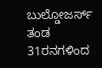ಬುಲ್ಡೋಜರ್ಸ್ ತಂಡ 31ರನಗಳಿಂದ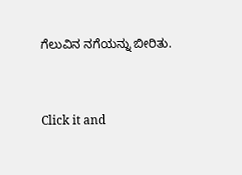ಗೆಲುವಿನ ನಗೆಯನ್ನು ಬೀರಿತು.


Click it and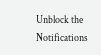Unblock the Notifications